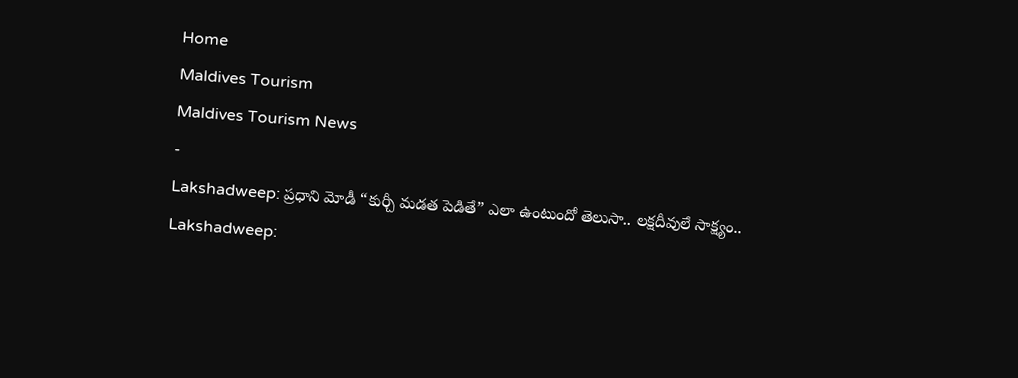Home
Maldives Tourism
Maldives Tourism News
-
Lakshadweep: ప్రధాని మోడీ “కుర్చీ మడత పెడితే” ఎలా ఉంటుందో తెలుసా.. లక్షదీవులే సాక్ష్యం..
Lakshadweep: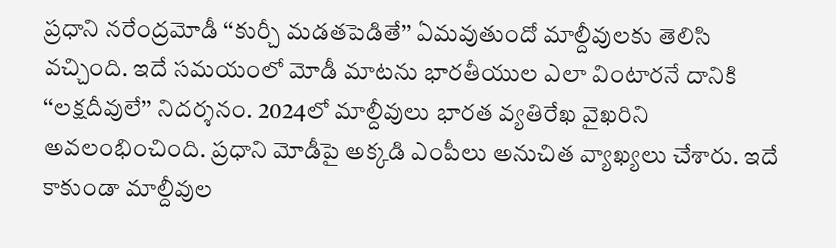ప్రధాని నరేంద్రమోడీ ‘‘కుర్చీ మడతపెడితే’’ ఏమవుతుందో మాల్దీవులకు తెలిసి వచ్చింది. ఇదే సమయంలో మోడీ మాటను భారతీయుల ఎలా వింటారనే దానికి ‘‘లక్షదీవులే’’ నిదర్శనం. 2024లో మాల్దీవులు భారత వ్యతిరేఖ వైఖరిని అవలంభించింది. ప్రధాని మోడీపై అక్కడి ఎంపీలు అనుచిత వ్యాఖ్యలు చేశారు. ఇదే కాకుండా మాల్దీవుల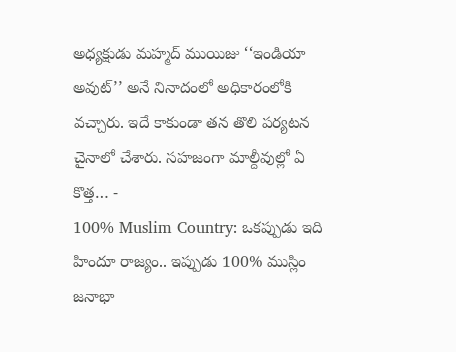అధ్యక్షుడు మహ్మద్ ముయిజు ‘‘ఇండియా అవుట్’’ అనే నినాదంలో అధికారంలోకి వచ్చారు. ఇదే కాకుండా తన తొలి పర్యటన చైనాలో చేశారు. సహజంగా మాల్దీవుల్లో ఏ కొత్త… -
100% Muslim Country: ఒకప్పుడు ఇది హిందూ రాజ్యం.. ఇప్పుడు 100% ముస్లిం జనాభా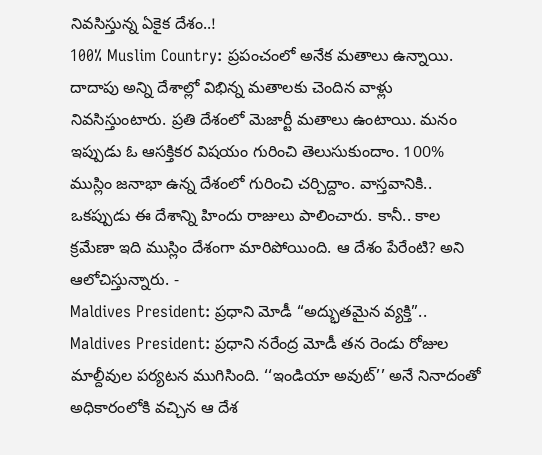నివసిస్తున్న ఏకైక దేశం..!
100% Muslim Country: ప్రపంచంలో అనేక మతాలు ఉన్నాయి. దాదాపు అన్ని దేశాల్లో విభిన్న మతాలకు చెందిన వాళ్లు నివసిస్తుంటారు. ప్రతి దేశంలో మెజార్టీ మతాలు ఉంటాయి. మనం ఇప్పుడు ఓ ఆసక్తికర విషయం గురించి తెలుసుకుందాం. 100% ముస్లిం జనాభా ఉన్న దేశంలో గురించి చర్చిద్దాం. వాస్తవానికి.. ఒకప్పుడు ఈ దేశాన్ని హిందు రాజులు పాలించారు. కానీ.. కాల క్రమేణా ఇది ముస్లిం దేశంగా మారిపోయింది. ఆ దేశం పేరేంటి? అని ఆలోచిస్తున్నారు. -
Maldives President: ప్రధాని మోడీ “అద్భుతమైన వ్యక్తి”..
Maldives President: ప్రధాని నరేంద్ర మోడీ తన రెండు రోజుల మాల్దీవుల పర్యటన ముగిసింది. ‘‘ఇండియా అవుట్’’ అనే నినాదంతో అధికారంలోకి వచ్చిన ఆ దేశ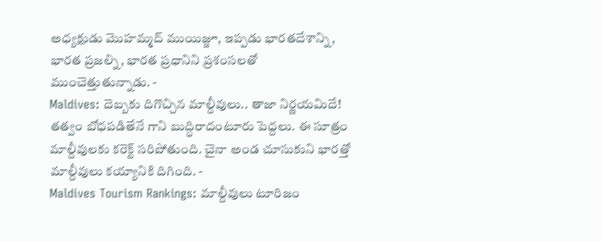అధ్యక్షుడు మొహమ్మద్ ముయిజ్జూ, ఇప్పడు భారతదేశాన్ని, భారత ప్రజల్ని, భారత ప్రధానిని ప్రశంసలతో ముంచెత్తుతున్నాడు. -
Maldives: దెబ్బకు దిగొచ్చిన మాల్దీవులు.. తాజా నిర్ణయమిదే!
తత్వం బోధపడితేనే గాని బుద్ధిరాదంటూరు పెద్దలు. ఈ సూత్రం మాల్దీవులకు కరెక్ట్ సరిపోతుంది. చైనా అండ చూసుకుని భారత్తో మాల్దీవులు కయ్యానికి దిగింది. -
Maldives Tourism Rankings: మాల్దీవులు టూరిజం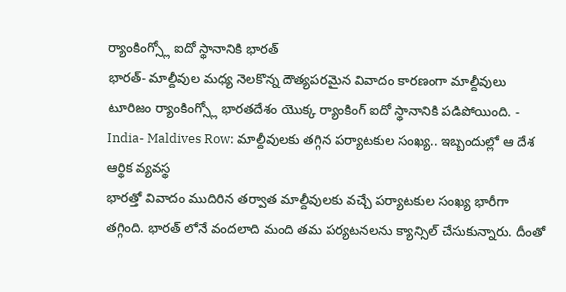ర్యాంకింగ్స్లో ఐదో స్థానానికి భారత్
భారత్- మాల్దీవుల మధ్య నెలకొన్న దౌత్యపరమైన వివాదం కారణంగా మాల్దీవులు టూరిజం ర్యాంకింగ్స్లో భారతదేశం యొక్క ర్యాంకింగ్ ఐదో స్థానానికి పడిపోయింది. -
India- Maldives Row: మాల్దీవులకు తగ్గిన పర్యాటకుల సంఖ్య.. ఇబ్బందుల్లో ఆ దేశ ఆర్థిక వ్యవస్థ
భారత్తో వివాదం ముదిరిన తర్వాత మాల్దీవులకు వచ్చే పర్యాటకుల సంఖ్య భారీగా తగ్గింది. భారత్ లోనే వందలాది మంది తమ పర్యటనలను క్యాన్సిల్ చేసుకున్నారు. దీంతో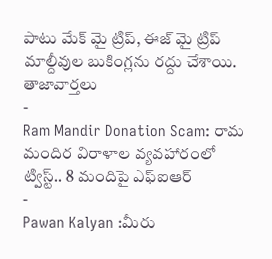పాటు మేక్ మై ట్రిప్, ఈజ్ మై ట్రిప్ మాల్దీవుల బుకింగ్లను రద్దు చేశాయి.
తాజావార్తలు
-
Ram Mandir Donation Scam: రామ మందిర విరాళాల వ్యవహారంలో ట్విస్ట్.. 8 మందిపై ఎఫ్ఐఆర్
-
Pawan Kalyan :మీరు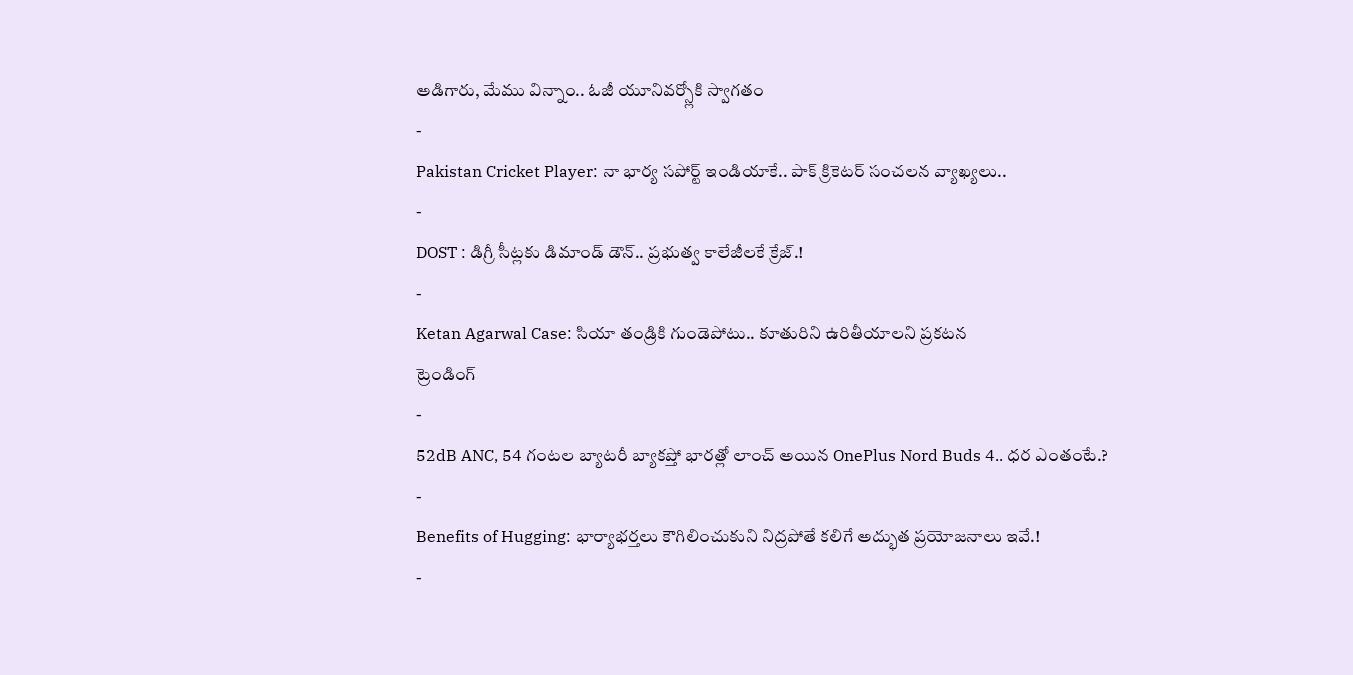అడిగారు, మేము విన్నాం.. ఓజీ యూనివర్స్లోకి స్వాగతం
-
Pakistan Cricket Player: నా భార్య సపోర్ట్ ఇండియాకే.. పాక్ క్రికెటర్ సంచలన వ్యాఖ్యలు..
-
DOST : డిగ్రీ సీట్లకు డిమాండ్ డౌన్.. ప్రభుత్వ కాలేజీలకే క్రేజ్.!
-
Ketan Agarwal Case: సియా తండ్రికి గుండెపోటు.. కూతురిని ఉరితీయాలని ప్రకటన
ట్రెండింగ్
-
52dB ANC, 54 గంటల బ్యాటరీ బ్యాకప్తో భారత్లో లాంచ్ అయిన OnePlus Nord Buds 4.. ధర ఎంతంటే.?
-
Benefits of Hugging: భార్యాభర్తలు కౌగిలించుకుని నిద్రపోతే కలిగే అద్భుత ప్రయోజనాలు ఇవే.!
-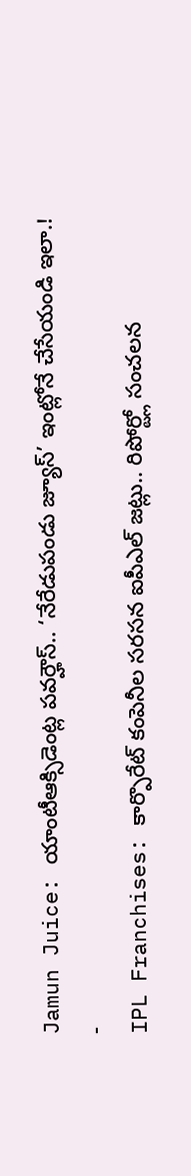Jamun Juice: యాంటీఆక్సిడెంట్ల పవర్హౌస్.. ‘నేరేడుపండు జ్యూస్’ ఇంట్లోనే చేసేయండి ఇలా.!
-
IPL Franchises: కార్పొరేట్ కంపెనీల సరసన ఐపీఎల్ జట్లు.. రిపోర్ట్లో సంచలన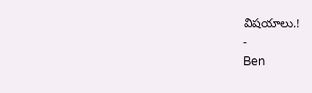విషయాలు.!
-
Ben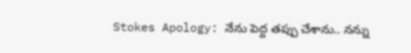Stokes Apology: నేను పెద్ద తప్పు చేశాను.. నన్ను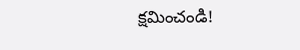క్షమించండి!